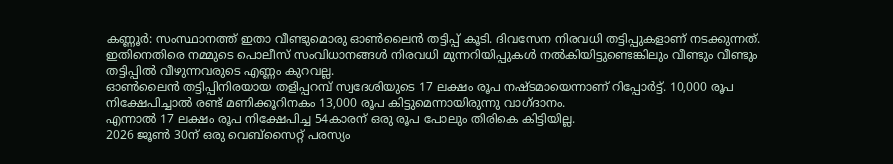കണ്ണൂർ: സംസ്ഥാനത്ത് ഇതാ വീണ്ടുമൊരു ഓൺലൈൻ തട്ടിപ്പ് കൂടി. ദിവസേന നിരവധി തട്ടിപ്പുകളാണ് നടക്കുന്നത്.
ഇതിനെതിരെ നമ്മുടെ പൊലീസ് സംവിധാനങ്ങൾ നിരവധി മുന്നറിയിപ്പുകൾ നൽകിയിട്ടുണ്ടെങ്കിലും വീണ്ടും വീണ്ടും തട്ടിപ്പിൽ വീഴുന്നവരുടെ എണ്ണം കുറവല്ല.
ഓൺലൈൻ തട്ടിപ്പിനിരയായ തളിപ്പറമ്പ് സ്വദേശിയുടെ 17 ലക്ഷം രൂപ നഷ്ടമായെന്നാണ് റിപ്പോർട്ട്. 10,000 രൂപ നിക്ഷേപിച്ചാൽ രണ്ട് മണിക്കൂറിനകം 13,000 രൂപ കിട്ടുമെന്നായിരുന്നു വാഗ്ദാനം.
എന്നാൽ 17 ലക്ഷം രൂപ നിക്ഷേപിച്ച 54കാരന് ഒരു രൂപ പോലും തിരികെ കിട്ടിയില്ല.
2026 ജൂൺ 30ന് ഒരു വെബ്സൈറ്റ് പരസ്യം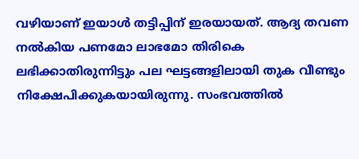വഴിയാണ് ഇയാൾ തട്ടിപ്പിന് ഇരയായത്. ആദ്യ തവണ നൽകിയ പണമോ ലാഭമോ തിരികെ ലഭിക്കാതിരുന്നിട്ടും പല ഘട്ടങ്ങളിലായി തുക വീണ്ടും നിക്ഷേപിക്കുകയായിരുന്നു. സംഭവത്തിൽ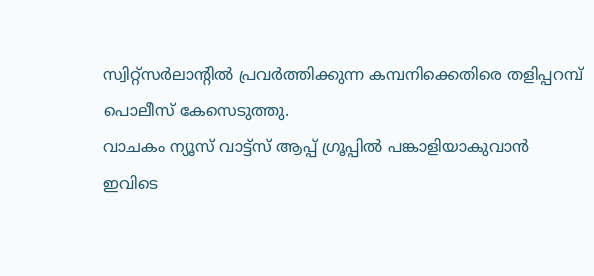സ്വിറ്റ്സർലാന്റിൽ പ്രവർത്തിക്കുന്ന കമ്പനിക്കെതിരെ തളിപ്പറമ്പ് പൊലീസ് കേസെടുത്തു.
വാചകം ന്യൂസ് വാട്ട്സ് ആപ്പ് ഗ്രൂപ്പിൽ പങ്കാളിയാകുവാൻ
ഇവിടെ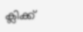ക്ലിക്ക്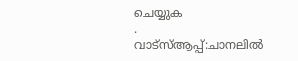ചെയ്യുക
.
വാട്സ്ആപ്പ്:ചാനലിൽ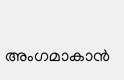അംഗമാകാൻ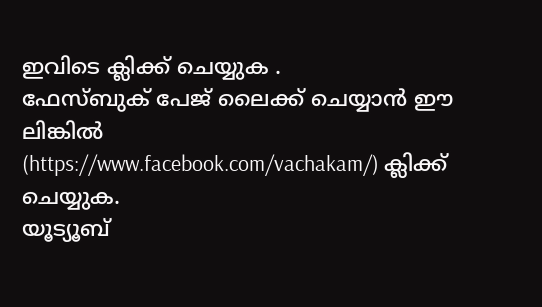ഇവിടെ ക്ലിക്ക് ചെയ്യുക .
ഫേസ്ബുക് പേജ് ലൈക്ക് ചെയ്യാൻ ഈ ലിങ്കിൽ (https://www.facebook.com/vachakam/) ക്ലിക്ക് ചെയ്യുക.
യൂട്യൂബ്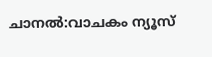ചാനൽ:വാചകം ന്യൂസ്